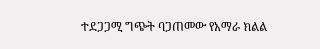ተደጋጋሚ ግጭት ባጋጠመው የአማራ ክልል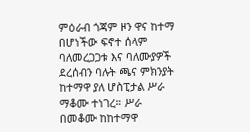ምዕራብ ጎጃም ዞን ዋና ከተማ በሆነችው ፍኖተ ሰላም ባለመረጋጋቱ እና ባለሙያዎች ደረሰብን ባሉት ጫና ምክንያት ከተማዋ ያለ ሆስፒታል ሥራ ማቆሙ ተነገረ። ሥራ በመቆሙ ከከተማዋ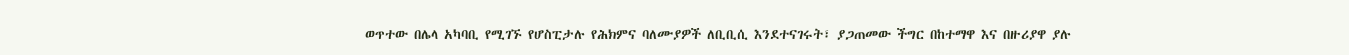ወጥተው በሌላ አካባቢ የሚገኙ የሆስፒታሉ የሕክምና ባለሙያዎች ለቢቢሲ እንደተናገሩት፣ ያጋጠመው ችግር በከተማዋ እና በዙሪያዋ ያሉ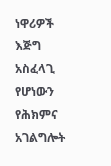ነዋሪዎች እጅግ አስፈላጊ የሆነውን የሕክምና አገልግሎት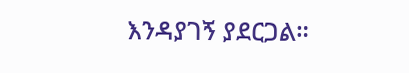እንዳያገኝ ያደርጋል።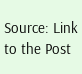Source: Link to the Post